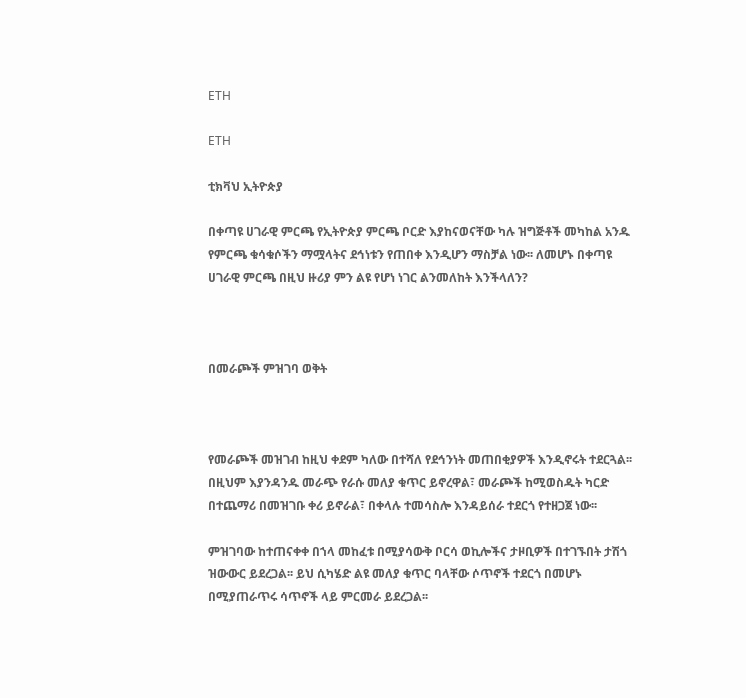ETH

ETH

ቲክቫህ ኢትዮጵያ

በቀጣዩ ሀገራዊ ምርጫ የኢትዮጵያ ምርጫ ቦርድ እያከናወናቸው ካሉ ዝግጅቶች መካከል አንዱ የምርጫ ቁሳቁሶችን ማሟላትና ደኅነቱን የጠበቀ እንዲሆን ማስቻል ነው፡፡ ለመሆኑ በቀጣዩ ሀገራዊ ምርጫ በዚህ ዙሪያ ምን ልዩ የሆነ ነገር ልንመለከት እንችላለን?



በመራጮች ምዝገባ ወቅት



የመራጮች መዝገብ ከዚህ ቀደም ካለው በተሻለ የደኅንነት መጠበቂያዎች እንዲኖሩት ተደርጓል፡፡ በዚህም እያንዳንዱ መራጭ የራሱ መለያ ቁጥር ይኖረዋል፣ መራጮች ከሚወስዱት ካርድ በተጨማሪ በመዝገቡ ቀሪ ይኖራል፣ በቀላሉ ተመሳስሎ እንዳይሰራ ተደርጎ የተዘጋጀ ነው፡፡

ምዝገባው ከተጠናቀቀ በኀላ መከፈቱ በሚያሳውቅ ቦርሳ ወኪሎችና ታዞቢዎች በተገኙበት ታሽጎ ዝውውር ይደረጋል፡፡ ይህ ሲካሄድ ልዩ መለያ ቁጥር ባላቸው ሶጥኖች ተደርጎ በመሆኑ በሚያጠራጥሩ ሳጥኖች ላይ ምርመራ ይደረጋል፡፡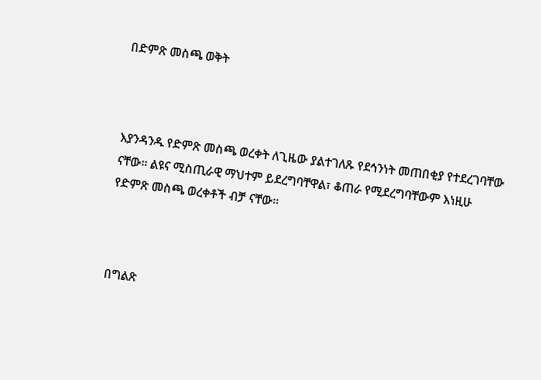በድምጽ መስጫ ወቅት



እያንዳንዱ የድምጽ መስጫ ወረቀት ለጊዜው ያልተገለጹ የደኅንነት መጠበቂያ የተደረገባቸው ናቸው፡፡ ልዩና ሚስጢራዊ ማህተም ይደረግባቸዋል፣ ቆጠራ የሚደረግባቸውም እነዚሁ የድምጽ መስጫ ወረቀቶች ብቻ ናቸው፡፡



በግልጽ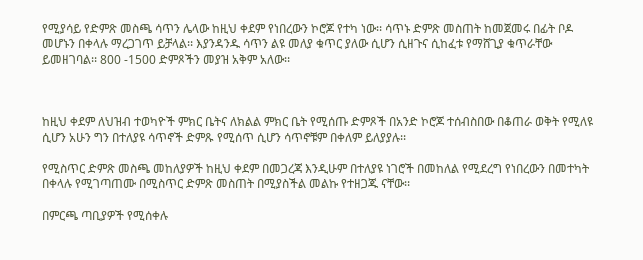የሚያሳይ የድምጽ መስጫ ሳጥን ሌላው ከዚህ ቀደም የነበረውን ኮሮጆ የተካ ነው፡፡ ሳጥኑ ድምጽ መስጠት ከመጀመሩ በፊት ቦዶ መሆኑን በቀላሉ ማረጋገጥ ይቻላል፡፡ እያንዳንዱ ሳጥን ልዩ መለያ ቁጥር ያለው ሲሆን ሲዘጉና ሲከፈቱ የማሸጊያ ቁጥራቸው ይመዘገባል፡፡ 800 -1500 ድምጾችን መያዝ አቅም አለው፡፡



ከዚህ ቀደም ለህዝብ ተወካዮች ምክር ቤትና ለክልል ምክር ቤት የሚሰጡ ድምጾች በአንድ ኮሮጆ ተሰብስበው በቆጠራ ወቅት የሚለዩ ሲሆን አሁን ግን በተለያዩ ሳጥኖች ድምጹ የሚሰጥ ሲሆን ሳጥኖቹም በቀለም ይለያያሉ፡፡

የሚስጥር ድምጽ መስጫ መከለያዎች ከዚህ ቀደም በመጋረጃ እንዲሁም በተለያዩ ነገሮች በመከለል የሚደረግ የነበረውን በመተካት በቀላሉ የሚገጣጠሙ በሚስጥር ድምጽ መስጠት በሚያስችል መልኩ የተዘጋጁ ናቸው፡፡

በምርጫ ጣቢያዎች የሚሰቀሉ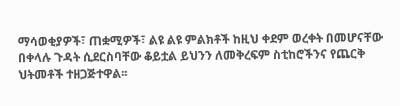ማሳወቂያዎች፣ ጠቋሚዎች፣ ልዩ ልዩ ምልክቶች ከዚህ ቀደም ወረቀት በመሆናቸው በቀላሉ ጉዳት ሲደርስባቸው ቆይቷል ይህንን ለመቅረፍም ስቲከሮችንና የጨርቅ ህትመቶች ተዘጋጅተዋል፡፡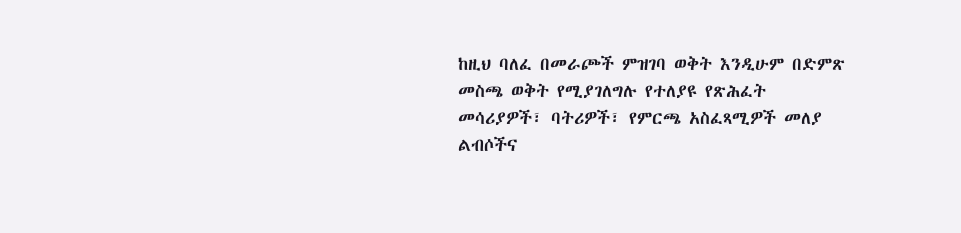ከዚህ ባለፈ በመራጮች ምዝገባ ወቅት እንዲሁም በድምጽ መስጫ ወቅት የሚያገለግሉ የተለያዩ የጽሕፈት መሳሪያዎች፣ ባትሪዎች፣ የምርጫ አስፈጻሚዎች መለያ ልብሶችና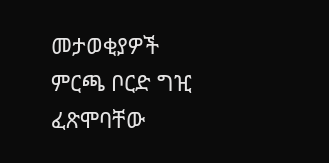መታወቂያዎች ምርጫ ቦርድ ግዢ ፈጽሞባቸው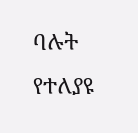ባሉት የተለያዩ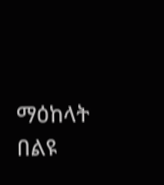ማዕከላት በልዩ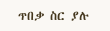ጥበቃ ስር ያሉ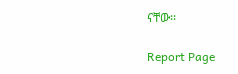ናቸው፡፡

Report Page